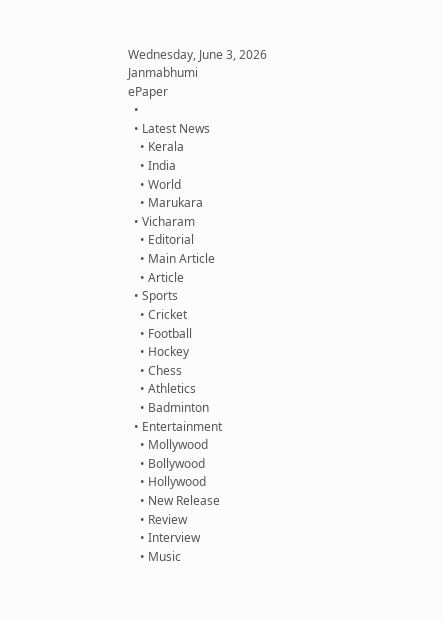Wednesday, June 3, 2026
Janmabhumi
ePaper
  •
  • Latest News
    • Kerala
    • India
    • World
    • Marukara
  • Vicharam
    • Editorial
    • Main Article
    • Article
  • Sports
    • Cricket
    • Football
    • Hockey
    • Chess
    • Athletics
    • Badminton
  • Entertainment
    • Mollywood
    • Bollywood
    • Hollywood
    • New Release
    • Review
    • Interview
    • Music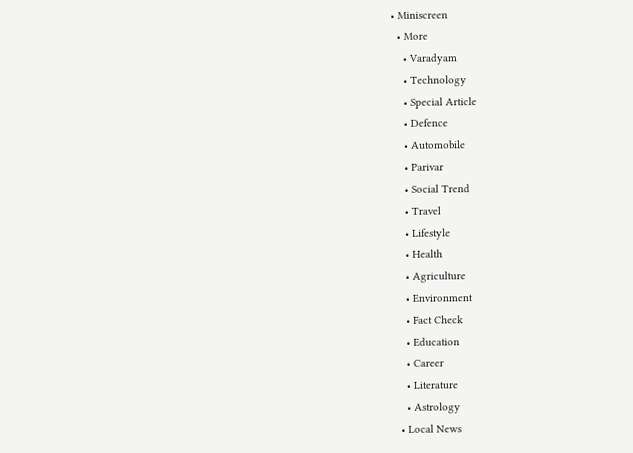• Miniscreen
  • More
    • Varadyam
    • Technology
    • Special Article
    • Defence
    • Automobile
    • Parivar
    • Social Trend
    • Travel
    • Lifestyle
    • Health
    • Agriculture
    • Environment
    • Fact Check
    • Education
    • Career
    • Literature
    • Astrology
  • Local News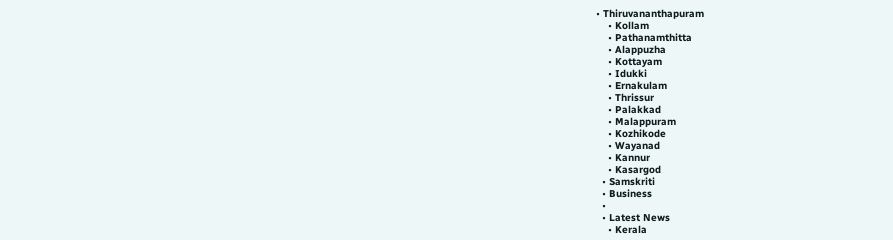• Thiruvananthapuram
    • Kollam
    • Pathanamthitta
    • Alappuzha
    • Kottayam
    • Idukki
    • Ernakulam
    • Thrissur
    • Palakkad
    • Malappuram
    • Kozhikode
    • Wayanad
    • Kannur
    • Kasargod
  • Samskriti
  • Business
  •
  • Latest News
    • Kerala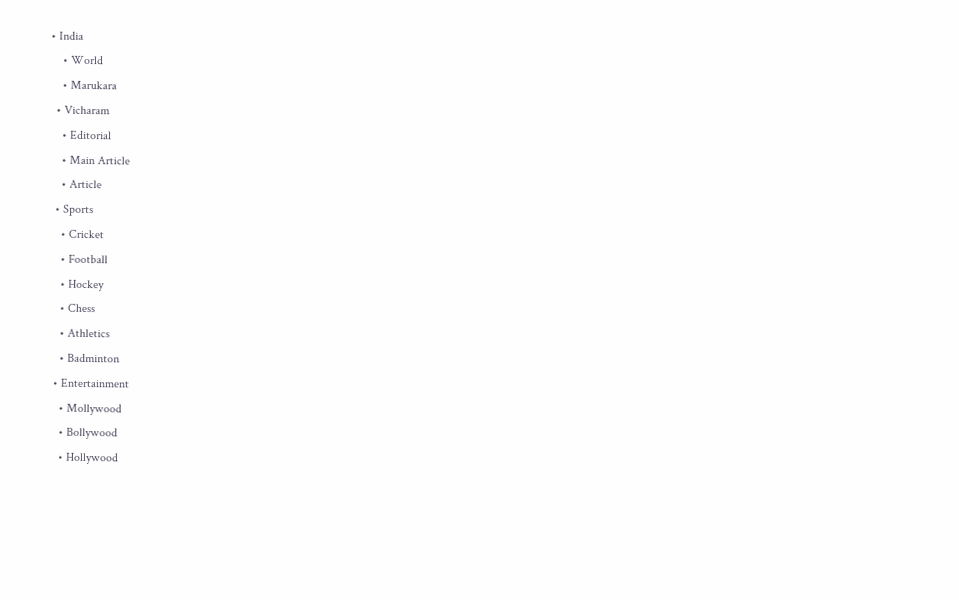• India
    • World
    • Marukara
  • Vicharam
    • Editorial
    • Main Article
    • Article
  • Sports
    • Cricket
    • Football
    • Hockey
    • Chess
    • Athletics
    • Badminton
  • Entertainment
    • Mollywood
    • Bollywood
    • Hollywood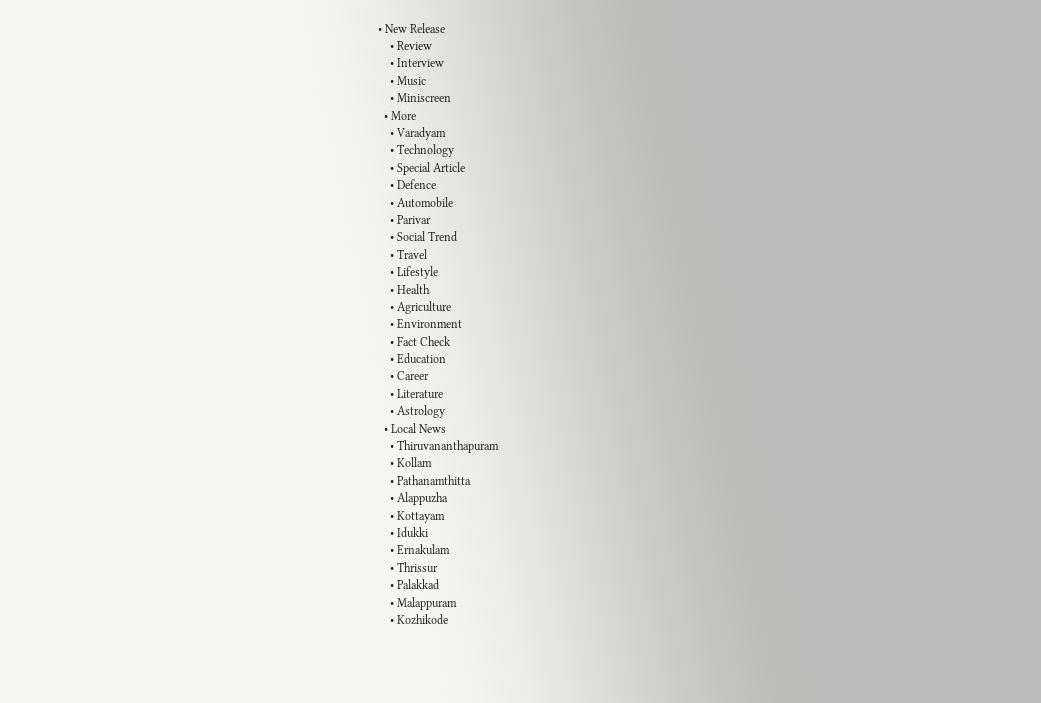• New Release
    • Review
    • Interview
    • Music
    • Miniscreen
  • More
    • Varadyam
    • Technology
    • Special Article
    • Defence
    • Automobile
    • Parivar
    • Social Trend
    • Travel
    • Lifestyle
    • Health
    • Agriculture
    • Environment
    • Fact Check
    • Education
    • Career
    • Literature
    • Astrology
  • Local News
    • Thiruvananthapuram
    • Kollam
    • Pathanamthitta
    • Alappuzha
    • Kottayam
    • Idukki
    • Ernakulam
    • Thrissur
    • Palakkad
    • Malappuram
    • Kozhikode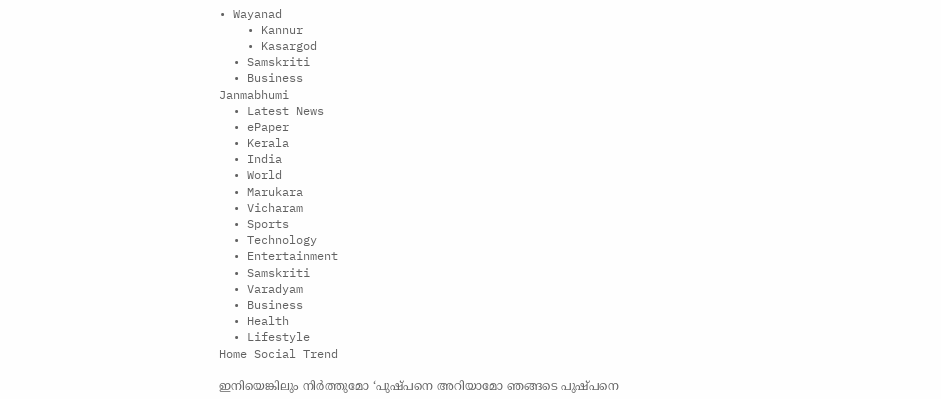• Wayanad
    • Kannur
    • Kasargod
  • Samskriti
  • Business
Janmabhumi
  • Latest News
  • ePaper
  • Kerala
  • India
  • World
  • Marukara
  • Vicharam
  • Sports
  • Technology
  • Entertainment
  • Samskriti
  • Varadyam
  • Business
  • Health
  • Lifestyle
Home Social Trend

ഇനിയെങ്കിലും നിര്‍ത്തുമോ ‘പുഷ്പനെ അറിയാമോ ഞങ്ങടെ പുഷ്പനെ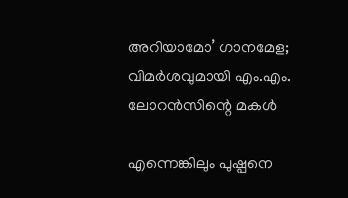അറിയാമോ’ ഗാനമേള; വിമര്‍ശവുമായി എം.എം. ലോറന്‍സിന്റെ മകള്‍

എന്നെങ്കിലും പുഷ്പനെ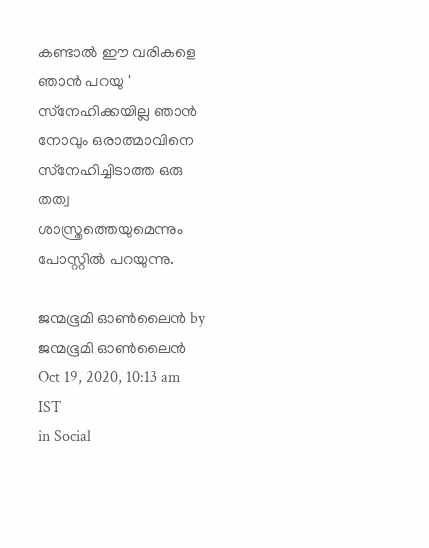കണ്ടാല്‍ ഈ വരികളെ ഞാന്‍ പറയു ' സ്‌നേഹിക്കയില്ല ഞാന്‍ നോവും ഒരാത്മാവിനെ സ്‌നേഹിച്ചിടാത്ത ഒരു തത്വ ശാസ്ത്രത്തെയുമെന്നും പോസ്റ്റില്‍ പറയുന്നു.

ജന്മഭൂമി ഓണ്‍ലൈന്‍ by ജന്മഭൂമി ഓണ്‍ലൈന്‍
Oct 19, 2020, 10:13 am IST
in Social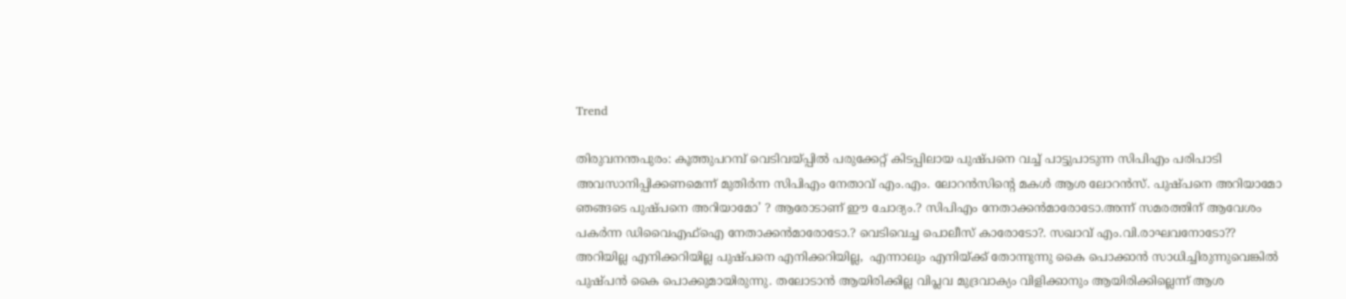Trend

തിരുവനന്തപുരം: കൂത്തുപറമ്പ് വെടിവയ്‌പ്പില്‍ പരുക്കേറ്റ് കിടപ്പിലായ പുഷ്പനെ വച്ച് പാട്ടുപാടുന്ന സിപിഎം പരിപാടി അവസാനിപ്പിക്കണമെന്ന് മുതിര്‍ന്ന സിപിഎം നേതാവ് എം.എം. ലോറന്‍സിന്റെ മകള്‍ ആശ ലോറന്‍സ്. പുഷ്പനെ അറിയാമോ ഞങ്ങടെ പുഷ്പനെ അറിയാമോ’ ? ആരോടാണ് ഈ ചോദ്യം.? സിപിഎം നേതാക്കന്‍മാരോടോ.അന്ന് സമരത്തിന് ആവേശം പകര്‍ന്ന ഡിവൈഎഫ്‌ഐ നേതാക്കന്‍മാരോടോ.? വെടിവെച്ച പൊലീസ് കാരോടോ?. സഖാവ് എം.വി.രാഘവനോടോ?? അറിയില്ല എനിക്കറിയില്ല പുഷ്പനെ എനിക്കറിയില്ല,  എന്നാലും എനിയ്‌ക്ക് തോന്നുന്നു കൈ പൊക്കാന്‍ സാധിച്ചിരുന്നുവെങ്കില്‍ പുഷ്പന്‍ കൈ പൊക്കുമായിരുന്നു. തലോടാന്‍ ആയിരിക്കില്ല വിപ്ലവ മുദ്രവാക്യം വിളിക്കാനും ആയിരിക്കില്ലെന്ന് ആശ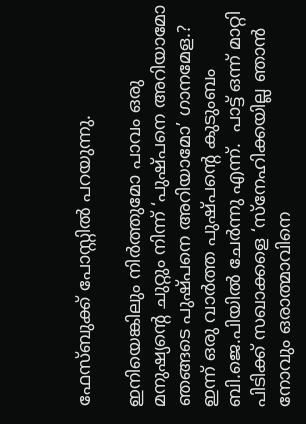ഫേസ്ബുക്ക് പോസ്റ്റില്‍ പറയുന്നു.

ഇനിയെങ്കിലും നിര്‍ത്തുമോ പാവം ഒരു മനുഷ്യന്റെ ചുറ്റും നിന്ന് ‘പുഷ്പനെ അറിയാമോ ഞങ്ങടെ പുഷ്പനെ അറിയാമോ’ ഗാനമേള.?  ഇന്ന് ഒരു വാര്‍ത്ത പുഷ്പന്റെ കുടുംബം ബി.ജെ.പിയില്‍ ചേര്‍ന്നു എന്ന്.  പാട്ട് ഒന്ന് മാറ്റി പിടിക്ക് സഖാക്കളെ ‘സ്‌നേഹിക്കയില്ല ഞാന്‍ നോവും ഒരാത്മാവിനെ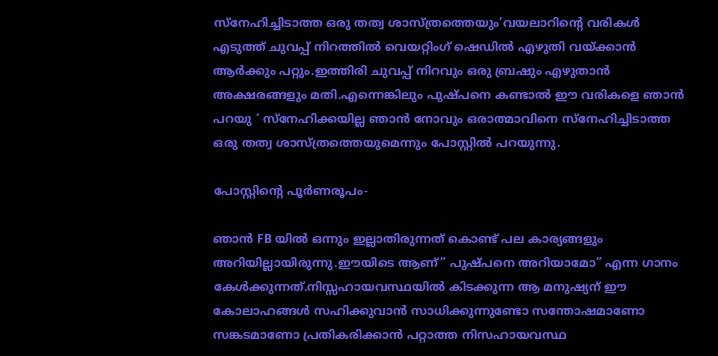സ്‌നേഹിച്ചിടാത്ത ഒരു തത്വ ശാസ്ത്രത്തെയും’വയലാറിന്റെ വരികള്‍ എടുത്ത് ചുവപ്പ് നിറത്തില്‍ വെയറ്റിംഗ് ഷെഡില്‍ എഴുതി വയ്‌ക്കാന്‍ ആര്‍ക്കും പറ്റും.ഇത്തിരി ചുവപ്പ് നിറവും ഒരു ബ്രഷും എഴുതാന്‍ അക്ഷരങ്ങളും മതി.എന്നെങ്കിലും പുഷ്പനെ കണ്ടാല്‍ ഈ വരികളെ ഞാന്‍ പറയു ‘ സ്‌നേഹിക്കയില്ല ഞാന്‍ നോവും ഒരാത്മാവിനെ സ്‌നേഹിച്ചിടാത്ത ഒരു തത്വ ശാസ്ത്രത്തെയുമെന്നും പോസ്റ്റില്‍ പറയുന്നു.

പോസ്റ്റിന്റെ പൂര്‍ണരൂപം-

ഞാൻ FB യിൽ ഒന്നും ഇല്ലാതിരുന്നത് കൊണ്ട് പല കാര്യങ്ങളും അറിയില്ലായിരുന്നു.ഈയിടെ ആണ്” പുഷ്പനെ അറിയാമോ” എന്ന ഗാനം കേൾക്കുന്നത്.നിസ്സഹായവസ്ഥയിൽ കിടക്കുന്ന ആ മനുഷ്യന് ഈ കോലാഹങ്ങൾ സഹിക്കുവാൻ സാധിക്കുന്നുണ്ടോ സന്തോഷമാണോ സങ്കടമാണോ പ്രതികരിക്കാൻ പറ്റാത്ത നിസഹായവസ്ഥ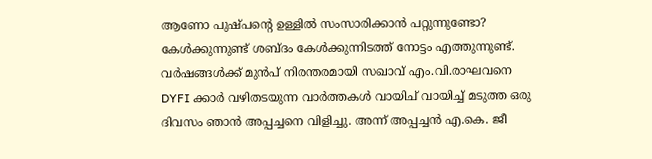ആണോ പുഷ്പന്റെ ഉള്ളിൽ സംസാരിക്കാൻ പറ്റുന്നുണ്ടോ? കേൾക്കുന്നുണ്ട് ശബ്ദം കേൾക്കുന്നിടത്ത് നോട്ടം എത്തുന്നുണ്ട്. വർഷങ്ങൾക്ക് മുൻപ് നിരന്തരമായി സഖാവ് എം.വി.രാഘവനെ DYFI ക്കാർ വഴിതടയുന്ന വാർത്തകൾ വായിച് വായിച്ച് മടുത്ത ഒരു ദിവസം ഞാൻ അപ്പച്ചനെ വിളിച്ചു. അന്ന് അപ്പച്ചൻ എ.കെ. ജീ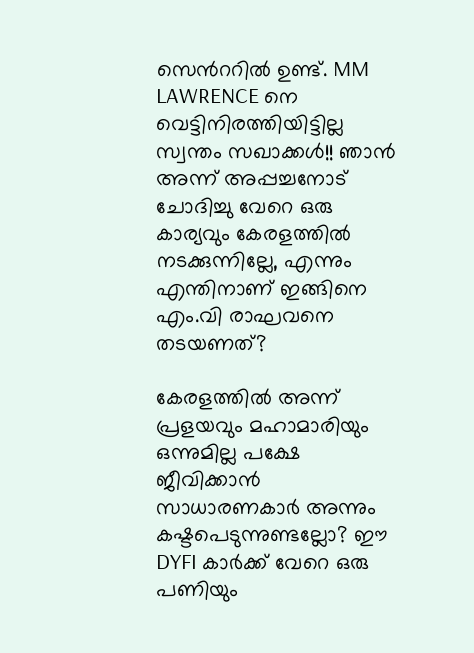സെൻററിൽ ഉണ്ട്. MM LAWRENCE നെ വെട്ടിനിരത്തിയിട്ടില്ല സ്വന്തം സഖാക്കൾ!! ഞാൻ അന്ന് അപ്പച്ചനോട് ചോദിച്ചു വേറെ ഒരു കാര്യവും കേരളത്തിൽ നടക്കുന്നില്ലേ, എന്നും എന്തിനാണ് ഇങ്ങിനെ എം.വി രാഘവനെ തടയണത്?

കേരളത്തിൽ അന്ന് പ്രളയവും മഹാമാരിയും ഒന്നുമില്ല പക്ഷേ ജീവിക്കാൻ സാധാരണകാർ അന്നും കഷ്ടപെടുന്നുണ്ടല്ലോ? ഈ DYFI കാർക്ക് വേറെ ഒരു പണിയും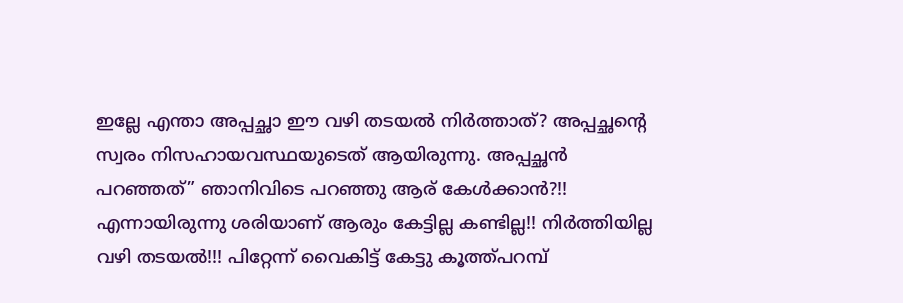ഇല്ലേ എന്താ അപ്പച്ഛാ ഈ വഴി തടയൽ നിർത്താത്? അപ്പച്ഛന്റെ സ്വരം നിസഹായവസ്ഥയുടെത് ആയിരുന്നു. അപ്പച്ഛൻ പറഞ്ഞത്” ഞാനിവിടെ പറഞ്ഞു ആര് കേൾക്കാൻ?!! എന്നായിരുന്നു ശരിയാണ് ആരും കേട്ടില്ല കണ്ടില്ല!! നിർത്തിയില്ല വഴി തടയൽ!!! പിറ്റേന്ന് വൈകിട്ട് കേട്ടു കൂത്ത്പറമ്പ്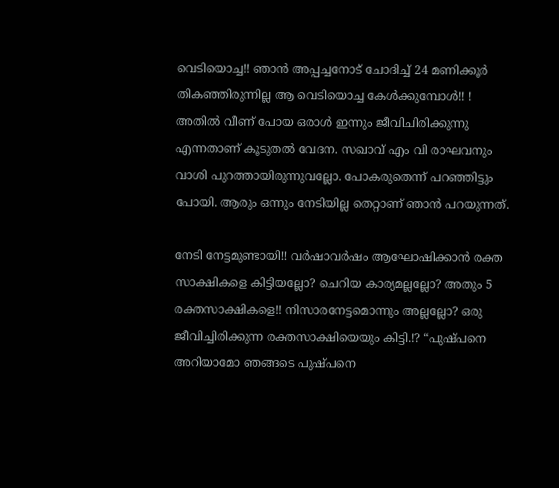വെടിയൊച്ച!! ഞാൻ അപ്പച്ചനോട് ചോദിച്ച് 24 മണിക്കൂർ തികഞ്ഞിരുന്നില്ല ആ വെടിയൊച്ച കേൾക്കുമ്പോൾ!! ! അതിൽ വീണ് പോയ ഒരാൾ ഇന്നും ജീവിചിരിക്കുന്നു എന്നതാണ് കൂടുതൽ വേദന. സഖാവ് എം വി രാഘവനും വാശി പുറത്തായിരുന്നുവല്ലോ. പോകരുതെന്ന് പറഞ്ഞിട്ടും പോയി. ആരും ഒന്നും നേടിയില്ല തെറ്റാണ് ഞാൻ പറയുന്നത്.

നേടി നേട്ടമുണ്ടായി!! വർഷാവർഷം ആഘോഷിക്കാൻ രക്ത സാക്ഷികളെ കിട്ടിയല്ലോ? ചെറിയ കാര്യമല്ലല്ലോ? അതും 5 രക്തസാക്ഷികളെ!! നിസാരനേട്ടമൊന്നും അല്ലല്ലോ? ഒരു ജീവിച്ചിരിക്കുന്ന രക്തസാക്ഷിയെയും കിട്ടി.!? “പുഷ്പനെ അറിയാമോ ഞങ്ങടെ പുഷ്പനെ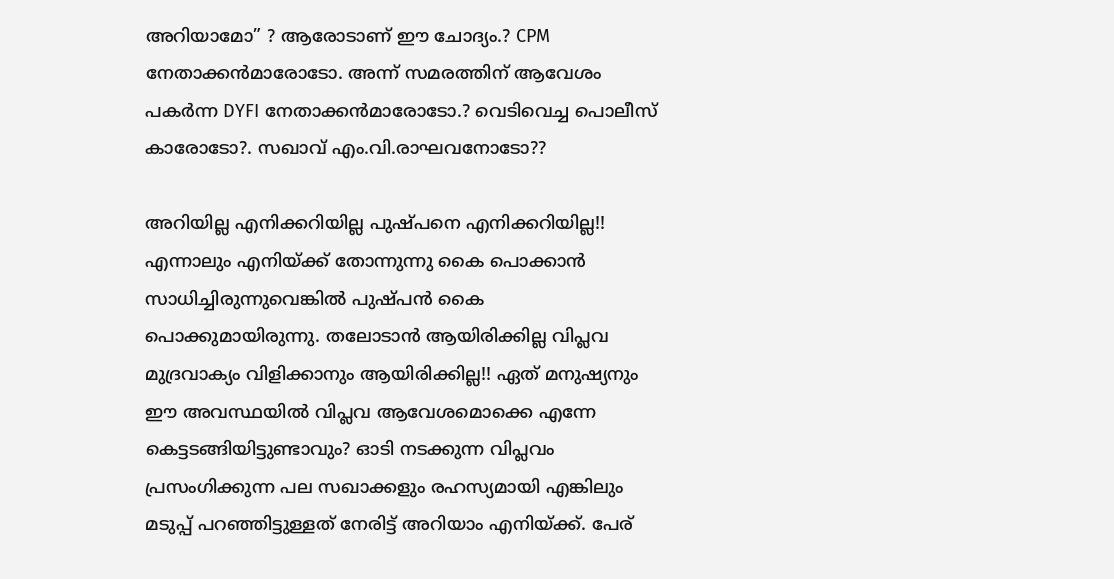അറിയാമോ” ? ആരോടാണ് ഈ ചോദ്യം.? CPM നേതാക്കൻമാരോടോ. അന്ന് സമരത്തിന് ആവേശം പകർന്ന DYFI നേതാക്കൻമാരോടോ.? വെടിവെച്ച പൊലീസ് കാരോടോ?. സഖാവ് എം.വി.രാഘവനോടോ??

അറിയില്ല എനിക്കറിയില്ല പുഷ്പനെ എനിക്കറിയില്ല!! എന്നാലും എനിയ്‌ക്ക് തോന്നുന്നു കൈ പൊക്കാൻ സാധിച്ചിരുന്നുവെങ്കിൽ പുഷ്പൻ കൈ പൊക്കുമായിരുന്നു. തലോടാൻ ആയിരിക്കില്ല വിപ്ലവ മുദ്രവാക്യം വിളിക്കാനും ആയിരിക്കില്ല!! ഏത് മനുഷ്യനും ഈ അവസ്ഥയിൽ വിപ്ലവ ആവേശമൊക്കെ എന്നേ കെട്ടടങ്ങിയിട്ടുണ്ടാവും? ഓടി നടക്കുന്ന വിപ്ലവം പ്രസംഗിക്കുന്ന പല സഖാക്കളും രഹസ്യമായി എങ്കിലും മടുപ്പ് പറഞ്ഞിട്ടുള്ളത് നേരിട്ട് അറിയാം എനിയ്‌ക്ക്. പേര്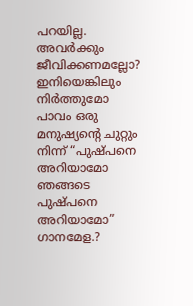പറയില്ല. അവർക്കും ജീവിക്കണമല്ലോ? ഇനിയെങ്കിലും നിർത്തുമോ പാവം ഒരു മനുഷ്യന്റെ ചുറ്റും നിന്ന് “പുഷ്പനെ അറിയാമോ ഞങ്ങടെ പുഷ്പനെ അറിയാമോ” ഗാനമേള.?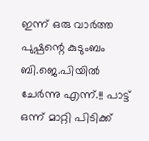ഇന്ന് ഒരു വാർത്ത പുഷ്പന്റെ കുടുംബം ബി.ജെ.പിയിൽ ചേർന്നു എന്ന്.!! പാട്ട് ഒന്ന് മാറ്റി പിടിക്ക്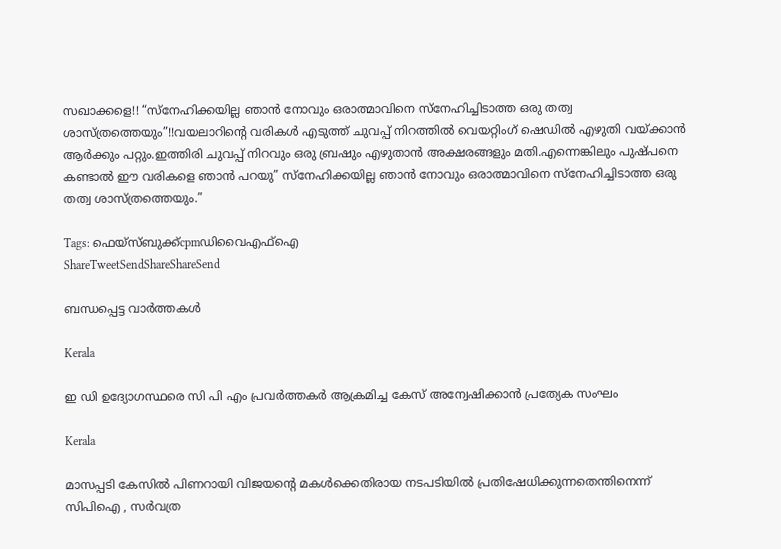സഖാക്കളെ!! “സ്നേഹിക്കയില്ല ഞാൻ നോവും ഒരാത്മാവിനെ സ്നേഹിച്ചിടാത്ത ഒരു തത്വ ശാസ്ത്രത്തെയും”!!വയലാറിന്റെ വരികൾ എടുത്ത് ചുവപ്പ് നിറത്തിൽ വെയറ്റിംഗ് ഷെഡിൽ എഴുതി വയ്‌ക്കാൻ ആർക്കും പറ്റും.ഇത്തിരി ചുവപ്പ് നിറവും ഒരു ബ്രഷും എഴുതാൻ അക്ഷരങ്ങളും മതി.എന്നെങ്കിലും പുഷ്പനെ കണ്ടാൽ ഈ വരികളെ ഞാൻ പറയു” സ്നേഹിക്കയില്ല ഞാൻ നോവും ഒരാത്മാവിനെ സ്നേഹിച്ചിടാത്ത ഒരു തത്വ ശാസ്ത്രത്തെയും.”

Tags: ഫെയ്സ്ബുക്ക്cpmഡിവൈഎഫ്ഐ
ShareTweetSendShareShareSend

ബന്ധപ്പെട്ട വാര്‍ത്തകള്‍

Kerala

ഇ ഡി ഉദ്യോഗസ്ഥരെ സി പി എം പ്രവര്‍ത്തകര്‍ ആക്രമിച്ച കേസ് അന്വേഷിക്കാന്‍ പ്രത്യേക സംഘം

Kerala

മാസപ്പടി കേസിൽ പിണറായി വിജയന്റെ മകൾക്കെതിരായ നടപടിയിൽ പ്രതിഷേധിക്കുന്നതെന്തിനെന്ന് സിപിഐ , സർവത്ര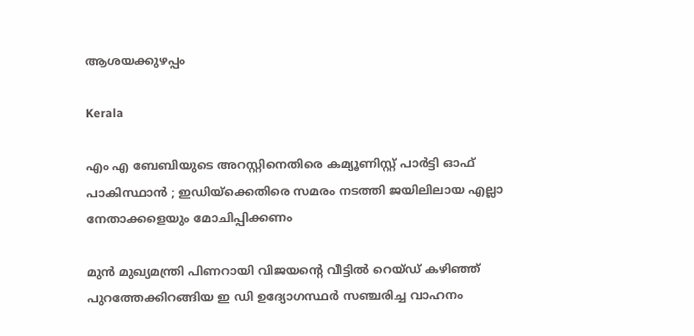ആശയക്കുഴപ്പം

Kerala

എം എ ബേബിയുടെ അറസ്റ്റിനെതിരെ കമ്യൂണിസ്റ്റ് പാർട്ടി ഓഫ് പാകിസ്ഥാൻ ; ഇഡിയ്‌ക്കെതിരെ സമരം നടത്തി ജയിലിലായ എല്ലാ നേതാക്കളെയും മോചിപ്പിക്കണം

മുന്‍ മുഖ്യമന്ത്രി പിണറായി വിജയന്റെ വീട്ടില്‍ റെയ്ഡ് കഴിഞ്ഞ് പുറത്തേക്കിറങ്ങിയ ഇ ഡി ഉദ്യോഗസ്ഥര്‍ സഞ്ചരിച്ച വാഹനം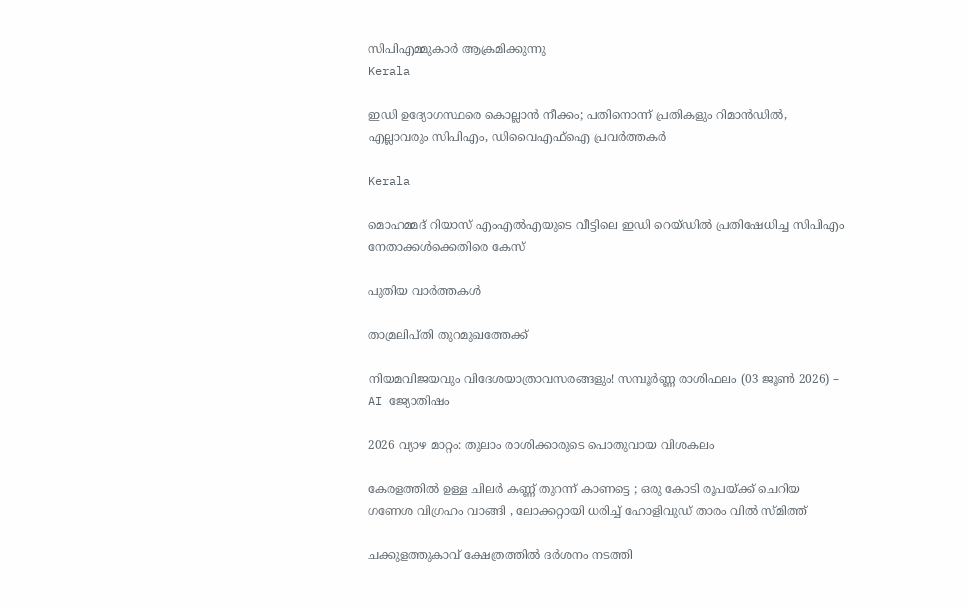സിപിഎമ്മുകാര്‍ ആക്രമിക്കുന്നു
Kerala

ഇഡി ഉദ്യോഗസ്ഥരെ കൊല്ലാൻ നീക്കം; പതിനൊന്ന് പ്രതികളും റിമാൻഡിൽ, എല്ലാവരും സിപിഎം, ഡിവൈഎഫ്ഐ പ്രവർത്തകർ

Kerala

മൊഹമ്മദ് റിയാസ് എംഎല്‍എയുടെ വീട്ടിലെ ഇഡി റെയ്ഡില്‍ പ്രതിഷേധിച്ച സിപിഎം നേതാക്കള്‍ക്കെതിരെ കേസ്

പുതിയ വാര്‍ത്തകള്‍

താമ്രലിപ്തി തുറമുഖത്തേക്ക്

നിയമവിജയവും വിദേശയാത്രാവസരങ്ങളും! സമ്പൂർണ്ണ രാശിഫലം (03 ജൂൺ 2026) – AI ജ്യോതിഷം

2026 വ്യാഴ മാറ്റം: തുലാം രാശിക്കാരുടെ പൊതുവായ വിശകലം

കേരളത്തിൽ ഉള്ള ചിലർ കണ്ണ് തുറന്ന് കാണട്ടെ ; ഒരു കോടി രൂപയ്‌ക്ക് ചെറിയ ഗണേശ വിഗ്രഹം വാങ്ങി , ലോക്കറ്റായി ധരിച്ച് ഹോളിവുഡ് താരം വിൽ സ്മിത്ത്

ചക്കുളത്തുകാവ് ക്ഷേത്രത്തിൽ ദർശനം നടത്തി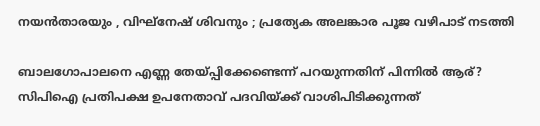നയൻതാരയും , വിഘ്‌നേഷ് ശിവനും ; പ്രത്യേക അലങ്കാര പൂജ വഴിപാട് നടത്തി

ബാലഗോപാലനെ എണ്ണ തേയ്‌പ്പിക്കേണ്ടെന്ന് പറയുന്നതിന് പിന്നില്‍ ആര്? സിപിഐ പ്രതിപക്ഷ ഉപനേതാവ് പദവിയ്‌ക്ക് വാശിപിടിക്കുന്നത്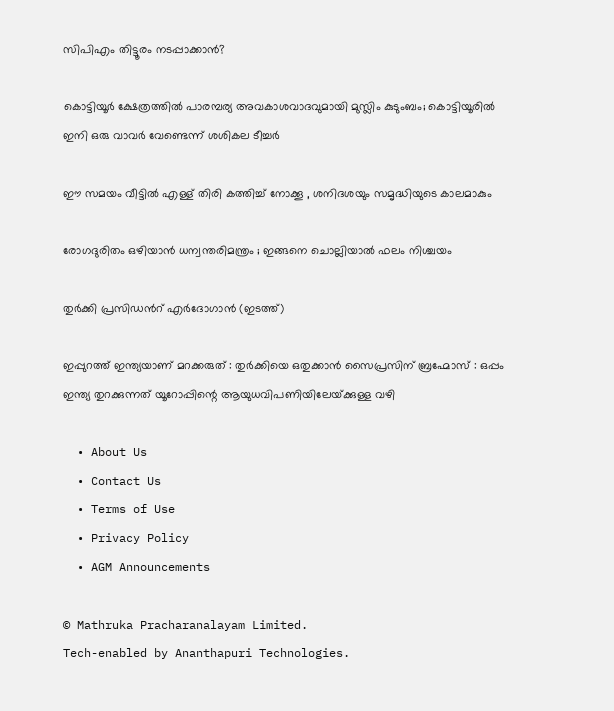സിപിഎം തിട്ടൂരം നടപ്പാക്കാന്‍?

കൊട്ടിയൂര്‍ ക്ഷേത്രത്തില്‍ പാരമ്പര്യ അവകാശവാദവുമായി മുസ്ലിം കുടുംബം; കൊട്ടിയൂരിൽ ഇനി ഒരു വാവർ വേണ്ടെന്ന് ശശികല ടീച്ചർ

ഈ സമയം വീട്ടിൽ എള്ള് തിരി കത്തിച്ച് നോക്കൂ , ശനിദശയും സമൃദ്ധിയുടെ കാലമാകും

രോഗദുരിതം ഒഴിയാൻ ധന്വന്തരിമന്ത്രം ; ഇങ്ങനെ ചൊല്ലിയാൽ ഫലം നിശ്ചയം

തുര്‍ക്കി പ്രസിഡന്‍റ് എര്‍ദോഗാന്‍ (ഇടത്ത്)

ഇപ്പുറത്ത് ഇന്ത്യയാണ് മറക്കരുത് : തുർക്കിയെ ഒതുക്കാൻ സൈപ്രസിന് ബ്രഹ്മോസ് : ഒപ്പം ഇന്ത്യ തുറക്കുന്നത് യൂറോപ്പിന്റെ ആയുധവിപണിയിലേയ്‌ക്കുള്ള വഴി

  • About Us
  • Contact Us
  • Terms of Use
  • Privacy Policy
  • AGM Announcements

© Mathruka Pracharanalayam Limited.
Tech-enabled by Ananthapuri Technologies.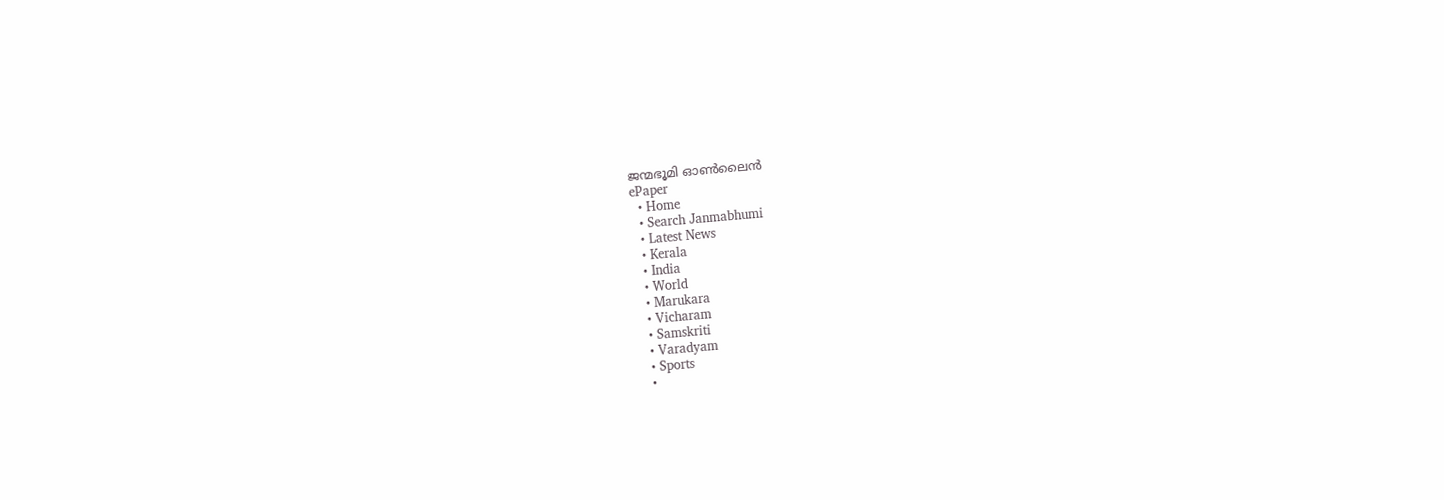ജന്മഭൂമി ഓണ്‍ലൈന്‍
ePaper
  • Home
  • Search Janmabhumi
  • Latest News
  • Kerala
  • India
  • World
  • Marukara
  • Vicharam
  • Samskriti
  • Varadyam
  • Sports
  •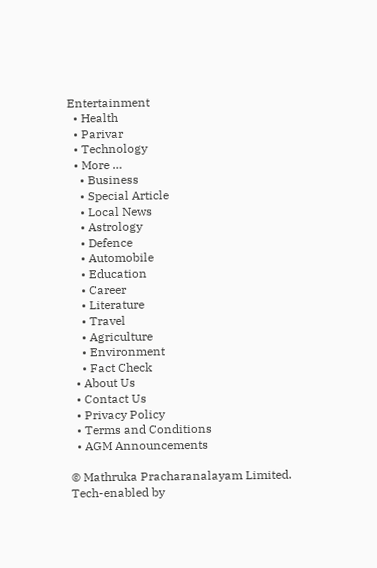Entertainment
  • Health
  • Parivar
  • Technology
  • More …
    • Business
    • Special Article
    • Local News
    • Astrology
    • Defence
    • Automobile
    • Education
    • Career
    • Literature
    • Travel
    • Agriculture
    • Environment
    • Fact Check
  • About Us
  • Contact Us
  • Privacy Policy
  • Terms and Conditions
  • AGM Announcements

© Mathruka Pracharanalayam Limited.
Tech-enabled by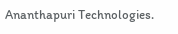Ananthapuri Technologies.